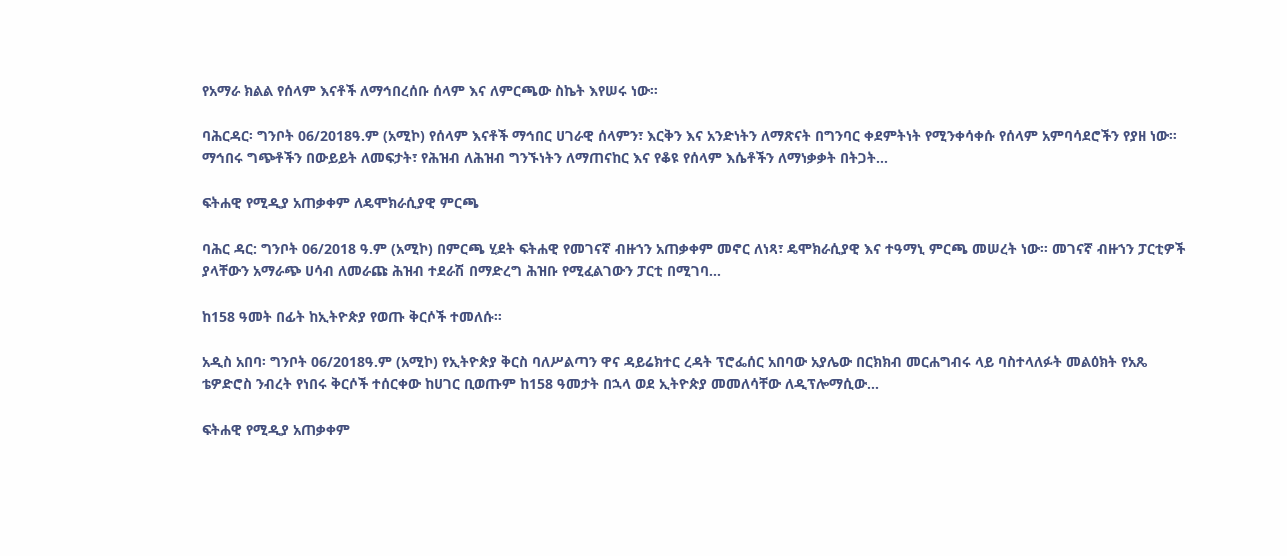የአማራ ክልል የሰላም እናቶች ለማኅበረሰቡ ሰላም እና ለምርጫው ስኬት እየሠሩ ነው።

ባሕርዳር፡ ግንቦት 06/2018ዓ.ም (አሚኮ) የሰላም እናቶች ማኅበር ሀገራዊ ሰላምን፣ እርቅን እና አንድነትን ለማጽናት በግንባር ቀደምትነት የሚንቀሳቀሱ የሰላም አምባሳደሮችን የያዘ ነው። ማኅበሩ ግጭቶችን በውይይት ለመፍታት፣ የሕዝብ ለሕዝብ ግንኙነትን ለማጠናከር እና የቆዩ የሰላም እሴቶችን ለማነቃቃት በትጋት...

ፍትሐዊ የሚዲያ አጠቃቀም ለዴሞክራሲያዊ ምርጫ

ባሕር ዳር: ግንቦት 06/2018 ዓ.ም (አሚኮ) በምርጫ ሂደት ፍትሐዊ የመገናኛ ብዙኀን አጠቃቀም መኖር ለነጻ፣ ዴሞክራሲያዊ እና ተዓማኒ ምርጫ መሠረት ነው፡፡ መገናኛ ብዙኀን ፓርቲዎች ያላቸውን አማራጭ ሀሳብ ለመራጩ ሕዝብ ተደራሽ በማድረግ ሕዝቡ የሚፈልገውን ፓርቲ በሚገባ...

ከ158 ዓመት በፊት ከኢትዮጵያ የወጡ ቅርሶች ተመለሱ።

አዲስ አበባ፡ ግንቦት 06/2018ዓ.ም (አሚኮ) የኢትዮጵያ ቅርስ ባለሥልጣን ዋና ዳይሬክተር ረዳት ፕሮፌሰር አበባው አያሌው በርክክብ መርሐግብሩ ላይ ባስተላለፉት መልዕክት የአጼ ቴዎድሮስ ንብረት የነበሩ ቅርሶች ተሰርቀው ከሀገር ቢወጡም ከ158 ዓመታት በኋላ ወደ ኢትዮጵያ መመለሳቸው ለዲፕሎማሲው...

ፍትሐዊ የሚዲያ አጠቃቀም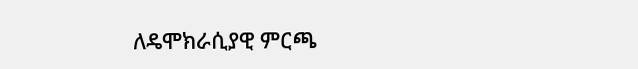ለዴሞክራሲያዊ ምርጫ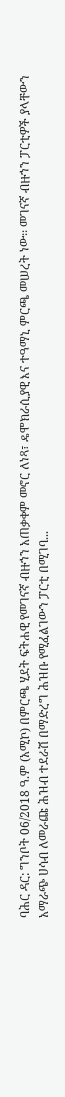ባሕር ዳር: ግንቦት 06/2018 ዓ.ም (አሚኮ) በምርጫ ሂደት ፍትሐዊ የመገናኛ ብዙኀን አጠቃቀም መኖር ለነጻ፣ ዴሞክራሲያዊ እና ተዓማኒ ምርጫ መሠረት ነው፡፡ መገናኛ ብዙኀን ፓርቲዎች ያላቸውን አማራጭ ሀሳብ ለመራጩ ሕዝብ ተደራሽ በማድረግ ሕዝቡ የሚፈልገውን ፓርቲ በሚገባ...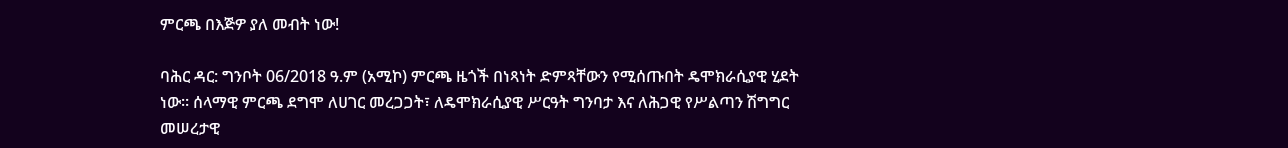ምርጫ በእጅዎ ያለ መብት ነው!

ባሕር ዳር: ግንቦት 06/2018 ዓ.ም (አሚኮ) ምርጫ ዜጎች በነጻነት ድምጻቸውን የሚሰጡበት ዴሞክራሲያዊ ሂደት ነው። ሰላማዊ ምርጫ ደግሞ ለሀገር መረጋጋት፣ ለዴሞክራሲያዊ ሥርዓት ግንባታ እና ለሕጋዊ የሥልጣን ሽግግር መሠረታዊ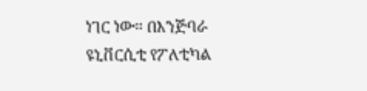ነገር ነው። በእንጅባራ ዩኒቨርሲቲ የፖለቲካል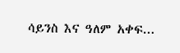ሳይንስ እና ዓለም አቀፍ...